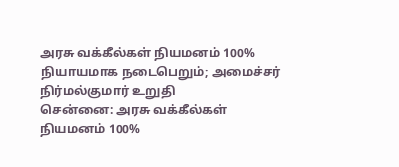அரசு வக்கீல்கள் நியமனம் 100% நியாயமாக நடைபெறும்; அமைச்சர் நிர்மல்குமார் உறுதி
சென்னை: அரசு வக்கீல்கள் நியமனம் 100%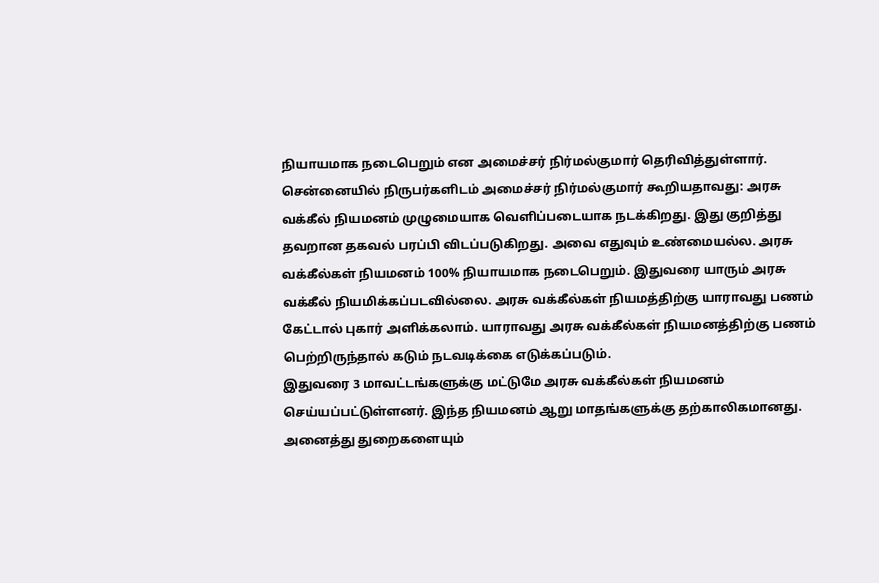நியாயமாக நடைபெறும் என அமைச்சர் நிர்மல்குமார் தெரிவித்துள்ளார்.
சென்னையில் நிருபர்களிடம் அமைச்சர் நிர்மல்குமார் கூறியதாவது: அரசு வக்கீல் நியமனம் முழுமையாக வெளிப்படையாக நடக்கிறது. இது குறித்து தவறான தகவல் பரப்பி விடப்படுகிறது. அவை எதுவும் உண்மையல்ல. அரசு வக்கீல்கள் நியமனம் 100% நியாயமாக நடைபெறும். இதுவரை யாரும் அரசு வக்கீல் நியமிக்கப்படவில்லை. அரசு வக்கீல்கள் நியமத்திற்கு யாராவது பணம் கேட்டால் புகார் அளிக்கலாம். யாராவது அரசு வக்கீல்கள் நியமனத்திற்கு பணம் பெற்றிருந்தால் கடும் நடவடிக்கை எடுக்கப்படும்.
இதுவரை 3 மாவட்டங்களுக்கு மட்டுமே அரசு வக்கீல்கள் நியமனம் செய்யப்பட்டுள்ளனர். இந்த நியமனம் ஆறு மாதங்களுக்கு தற்காலிகமானது. அனைத்து துறைகளையும்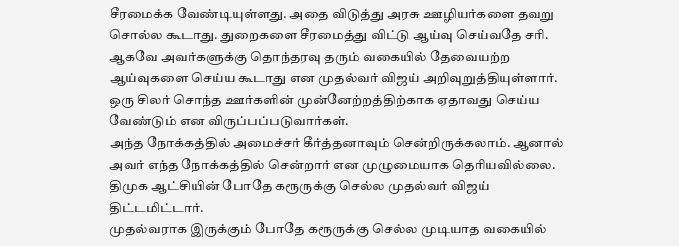சீரமைக்க வேண்டியுள்ளது. அதை விடுத்து அரசு ஊழியர்களை தவறு சொல்ல கூடாது. துறைகளை சீரமைத்து விட்டு ஆய்வு செய்வதே சரி. ஆகவே அவர்களுக்கு தொந்தரவு தரும் வகையில் தேவையற்ற ஆய்வுகளை செய்ய கூடாது என முதல்வர் விஜய் அறிவுறுத்தியுள்ளார். ஒரு சிலர் சொந்த ஊர்களின் முன்னேற்றத்திற்காக ஏதாவது செய்ய வேண்டும் என விருப்பப்படுவார்கள்.
அந்த நோக்கத்தில் அமைச்சர் கீர்த்தனாவும் சென்றிருக்கலாம். ஆனால் அவர் எந்த நோக்கத்தில் சென்றார் என முழுமையாக தெரியவில்லை. திமுக ஆட்சியின் போதே கரூருக்கு செல்ல முதல்வர் விஜய் திட்டமிட்டார்.
முதல்வராக இருக்கும் போதே கரூருக்கு செல்ல முடியாத வகையில்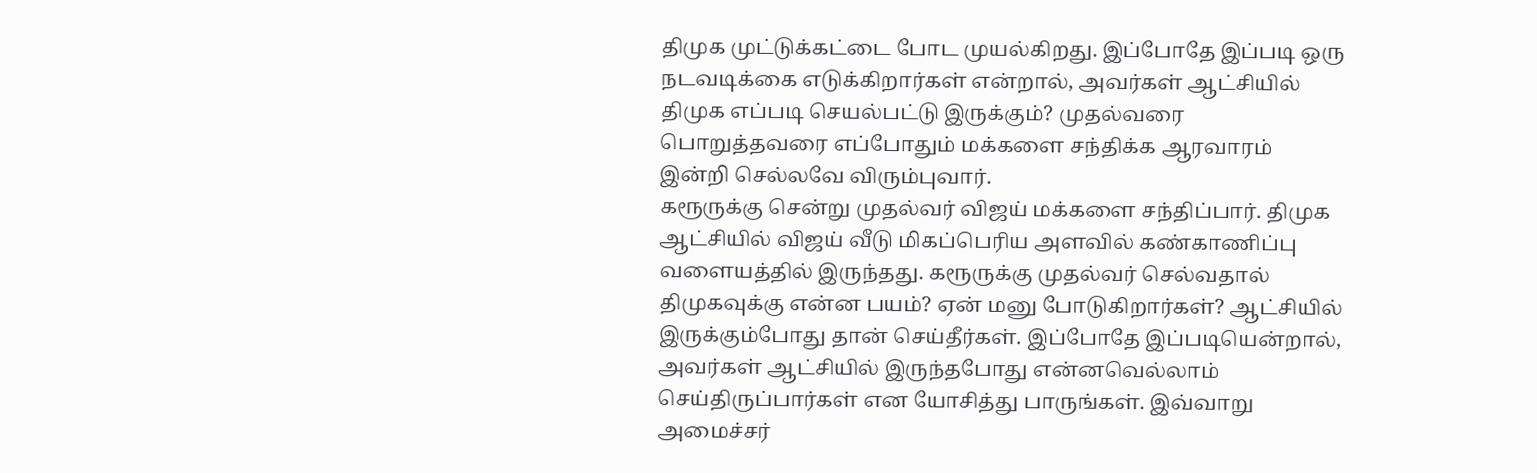திமுக முட்டுக்கட்டை போட முயல்கிறது. இப்போதே இப்படி ஒரு நடவடிக்கை எடுக்கிறார்கள் என்றால், அவர்கள் ஆட்சியில் திமுக எப்படி செயல்பட்டு இருக்கும்? முதல்வரை பொறுத்தவரை எப்போதும் மக்களை சந்திக்க ஆரவாரம் இன்றி செல்லவே விரும்புவார்.
கரூருக்கு சென்று முதல்வர் விஜய் மக்களை சந்திப்பார். திமுக ஆட்சியில் விஜய் வீடு மிகப்பெரிய அளவில் கண்காணிப்பு வளையத்தில் இருந்தது. கரூருக்கு முதல்வர் செல்வதால் திமுகவுக்கு என்ன பயம்? ஏன் மனு போடுகிறார்கள்? ஆட்சியில் இருக்கும்போது தான் செய்தீர்கள். இப்போதே இப்படியென்றால், அவர்கள் ஆட்சியில் இருந்தபோது என்னவெல்லாம் செய்திருப்பார்கள் என யோசித்து பாருங்கள். இவ்வாறு அமைச்சர்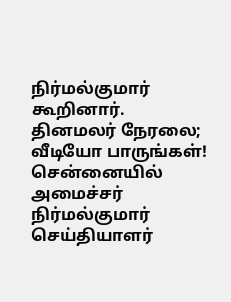நிர்மல்குமார் கூறினார்.
தினமலர் நேரலை; வீடியோ பாருங்கள்!
சென்னையில் அமைச்சர் நிர்மல்குமார் செய்தியாளர்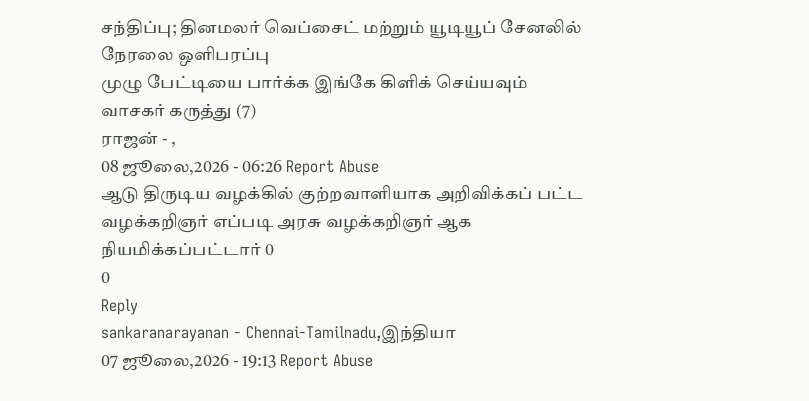சந்திப்பு; தினமலர் வெப்சைட் மற்றும் யூடியூப் சேனலில் நேரலை ஒளிபரப்பு
முழு பேட்டியை பார்க்க இங்கே கிளிக் செய்யவும்
வாசகர் கருத்து (7)
ராஜன் - ,
08 ஜூலை,2026 - 06:26 Report Abuse
ஆடு திருடிய வழக்கில் குற்றவாளியாக அறிவிக்கப் பட்ட வழக்கறிஞர் எப்படி அரசு வழக்கறிஞர் ஆக நியமிக்கப்பட்டார் 0
0
Reply
sankaranarayanan - Chennai-Tamilnadu,இந்தியா
07 ஜூலை,2026 - 19:13 Report Abuse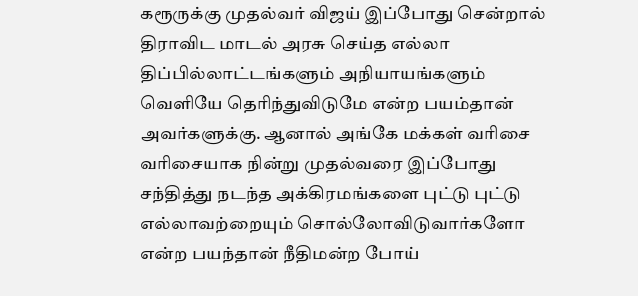கரூருக்கு முதல்வர் விஜய் இப்போது சென்றால் திராவிட மாடல் அரசு செய்த எல்லா திப்பில்லாட்டங்களும் அநியாயங்களும் வெளியே தெரிந்துவிடுமே என்ற பயம்தான் அவர்களுக்கு. ஆனால் அங்கே மக்கள் வரிசை வரிசையாக நின்று முதல்வரை இப்போது சந்தித்து நடந்த அக்கிரமங்களை புட்டு புட்டு எல்லாவற்றையும் சொல்லோவிடுவார்களோ என்ற பயந்தான் நீதிமன்ற போய்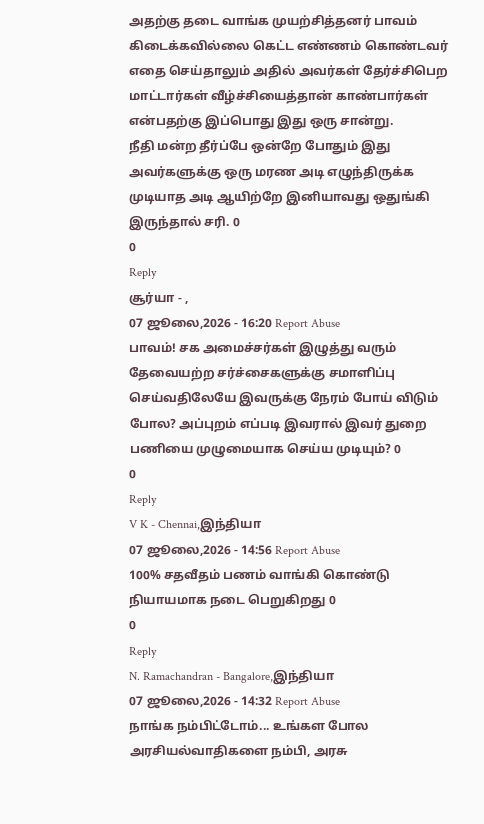அதற்கு தடை வாங்க முயற்சித்தனர் பாவம் கிடைக்கவில்லை கெட்ட எண்ணம் கொண்டவர் எதை செய்தாலும் அதில் அவர்கள் தேர்ச்சிபெற மாட்டார்கள் வீழ்ச்சியைத்தான் காண்பார்கள் என்பதற்கு இப்பொது இது ஒரு சான்று.
நீதி மன்ற தீர்ப்பே ஒன்றே போதும் இது அவர்களுக்கு ஒரு மரண அடி எழுந்திருக்க முடியாத அடி ஆயிற்றே இனியாவது ஒதுங்கி இருந்தால் சரி. 0
0
Reply
சூர்யா - ,
07 ஜூலை,2026 - 16:20 Report Abuse
பாவம்! சக அமைச்சர்கள் இழுத்து வரும் தேவையற்ற சர்ச்சைகளுக்கு சமாளிப்பு செய்வதிலேயே இவருக்கு நேரம் போய் விடும் போல? அப்புறம் எப்படி இவரால் இவர் துறை பணியை முழுமையாக செய்ய முடியும்? 0
0
Reply
V K - Chennai,இந்தியா
07 ஜூலை,2026 - 14:56 Report Abuse
100% சதவீதம் பணம் வாங்கி கொண்டு
நியாயமாக நடை பெறுகிறது 0
0
Reply
N. Ramachandran - Bangalore,இந்தியா
07 ஜூலை,2026 - 14:32 Report Abuse
நாங்க நம்பிட்டோம்... உங்கள போல அரசியல்வாதிகளை நம்பி, அரசு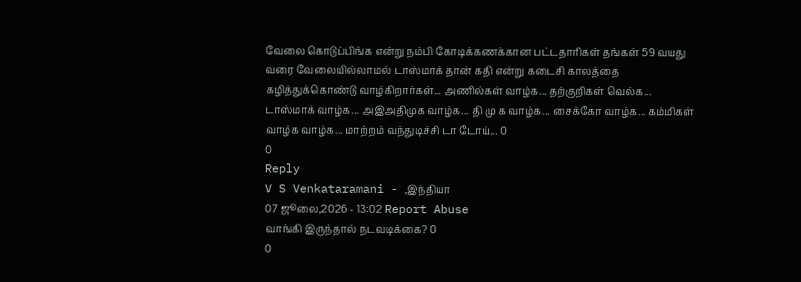வேலை கொடுப்பிங்க என்று நம்பி கோடிக்கணக்கான பட்டதாரிகள் தங்கள் 59 வயது வரை வேலையில்லாமல் டாஸ்மாக் தான் கதி என்று கடைசி காலத்தை கழித்துக்கொண்டு வாழ்கிறார்கள்... அணில்கள் வாழ்க... தற்குறிகள் வெல்க... டாஸ்மாக் வாழ்க... அஇஅதிமுக வாழ்க... தி மு க வாழ்க... சைக்கோ வாழ்க... கம்மிகள் வாழ்க வாழ்க... மாற்றம் வந்துடிச்சி டா டோய்... 0
0
Reply
V S Venkataramani - ,இந்தியா
07 ஜூலை,2026 - 13:02 Report Abuse
வாங்கி இருந்தால் நடவடிக்கை? 0
0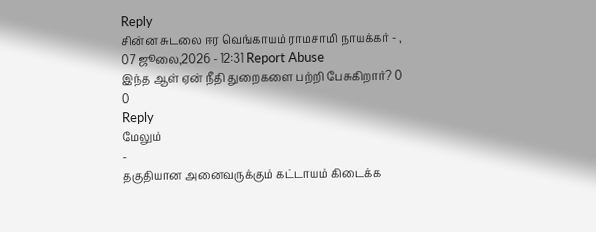Reply
சின்ன சுடலை ஈர வெங்காயம் ராமசாமி நாயக்கர் - ,
07 ஜூலை,2026 - 12:31 Report Abuse
இந்த ஆள் ஏன் நீதி துறைகளை பற்றி பேசுகிறார்? 0
0
Reply
மேலும்
-
தகுதியான அனைவருக்கும் கட்டாயம் கிடைக்க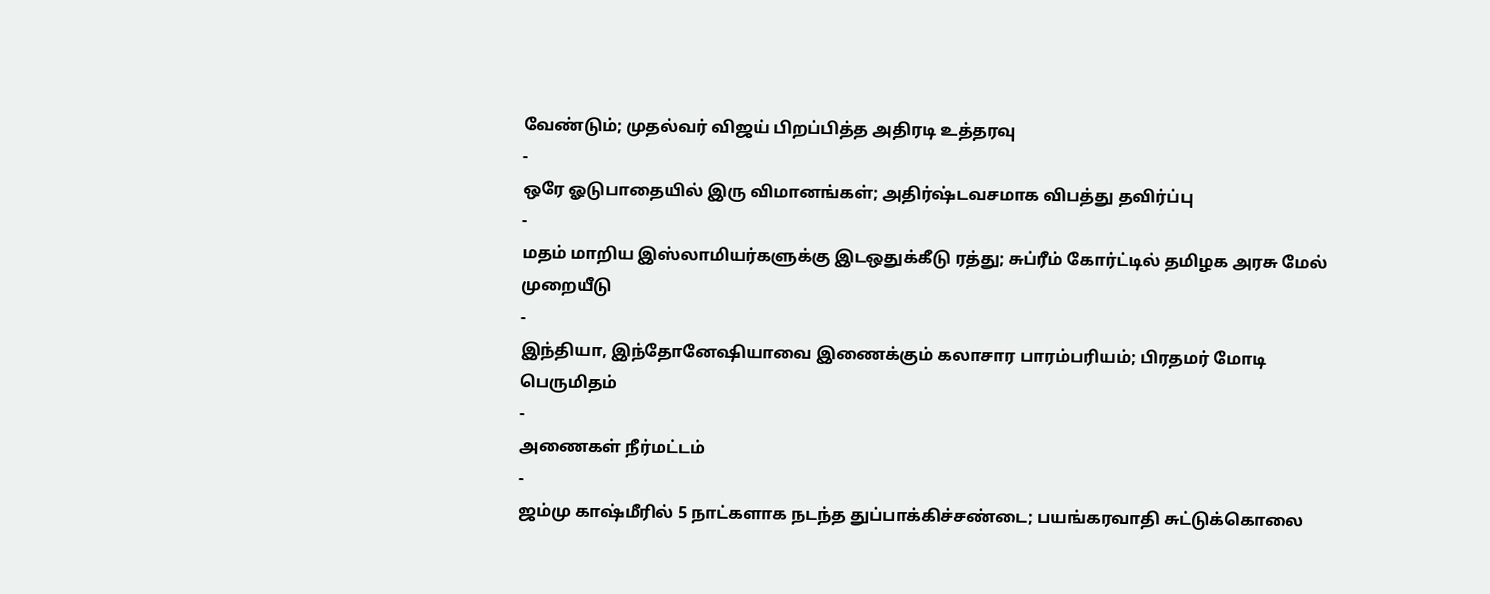வேண்டும்; முதல்வர் விஜய் பிறப்பித்த அதிரடி உத்தரவு
-
ஒரே ஓடுபாதையில் இரு விமானங்கள்; அதிர்ஷ்டவசமாக விபத்து தவிர்ப்பு
-
மதம் மாறிய இஸ்லாமியர்களுக்கு இடஒதுக்கீடு ரத்து; சுப்ரீம் கோர்ட்டில் தமிழக அரசு மேல் முறையீடு
-
இந்தியா, இந்தோனேஷியாவை இணைக்கும் கலாசார பாரம்பரியம்; பிரதமர் மோடி பெருமிதம்
-
அணைகள் நீர்மட்டம்
-
ஜம்மு காஷ்மீரில் 5 நாட்களாக நடந்த துப்பாக்கிச்சண்டை; பயங்கரவாதி சுட்டுக்கொலை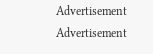Advertisement
Advertisement